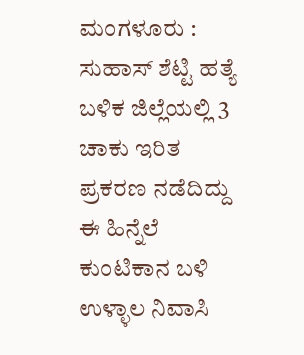ಮಂಗಳೂರು : ಸುಹಾಸ್ ಶೆಟ್ಟಿ ಹತ್ಯೆ ಬಳಿಕ ಜಿಲ್ಲೆಯಲ್ಲಿ 3 ಚಾಕು ಇರಿತ ಪ್ರಕರಣ ನಡೆದಿದ್ದು ಈ ಹಿನ್ನೆಲೆ ಕುಂಟಿಕಾನ ಬಳಿ ಉಳ್ಳಾಲ ನಿವಾಸಿ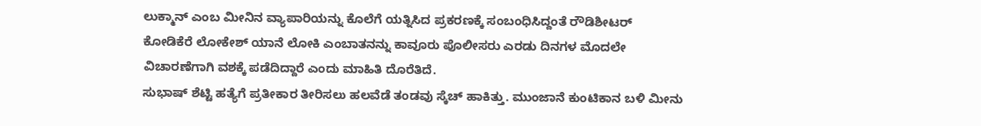ಲುಕ್ಮಾನ್ ಎಂಬ ಮೀನಿನ ವ್ಯಾಪಾರಿಯನ್ನು ಕೊಲೆಗೆ ಯತ್ನಿಸಿದ ಪ್ರಕರಣಕ್ಕೆ ಸಂಬಂಧಿಸಿದ್ದಂತೆ ರೌಡಿಶೀಟರ್ ಕೋಡಿಕೆರೆ ಲೋಕೇಶ್ ಯಾನೆ ಲೋಕಿ ಎಂಬಾತನನ್ನು ಕಾವೂರು ಪೊಲೀಸರು ಎರಡು ದಿನಗಳ ಮೊದಲೇ ವಿಚಾರಣೆಗಾಗಿ ವಶಕ್ಕೆ ಪಡೆದಿದ್ದಾರೆ ಎಂದು ಮಾಹಿತಿ ದೊರೆತಿದೆ.
ಸುಭಾಷ್ ಶೆಟ್ಟಿ ಹತ್ಯೆಗೆ ಪ್ರತೀಕಾರ ತೀರಿಸಲು ಹಲವೆಡೆ ತಂಡವು ಸ್ಕೆಚ್ ಹಾಕಿತ್ತು. ಮುಂಜಾನೆ ಕುಂಟಿಕಾನ ಬಳಿ ಮೀನು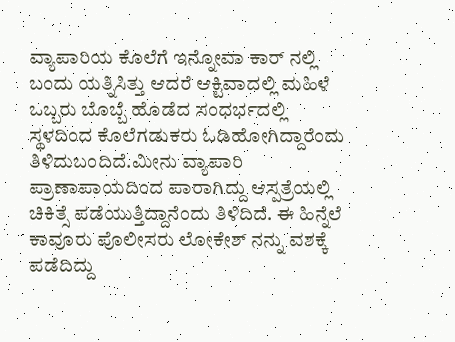ವ್ಯಾಪಾರಿಯ ಕೊಲೆಗೆ ಇನ್ನೋವಾ ಕಾರ್ ನಲ್ಲಿ ಬಂದು ಯತ್ನಿಸಿತ್ತು ಆದರೆ ಆಕ್ಟಿವಾದಲ್ಲಿ ಮಹಿಳೆ ಒಬ್ಬರು ಬೊಬ್ಬೆ ಹೊಡೆದ ಸಂಧರ್ಭದಲ್ಲಿ ಸ್ಥಳದಿಂದ ಕೊಲೆಗಡುಕರು ಓಡಿಹೋಗಿದ್ದಾರೆಂದು ತಿಳಿದುಬಂದಿದೆ.ಮೀನು ವ್ಯಾಪಾರಿ ಪ್ರಾಣಾಪಾಯದಿಂದ ಪಾರಾಗಿದ್ದು ಆಸ್ಪತ್ರೆಯಲ್ಲಿ ಚಿಕಿತ್ಸೆ ಪಡೆಯುತ್ತಿದ್ದಾನೆಂದು ತಿಳಿದಿದೆ. ಈ ಹಿನ್ನೆಲೆ ಕಾವೂರು ಪೊಲೀಸರು ಲೋಕೇಶ್ ನನ್ನು ವಶಕ್ಕೆ ಪಡೆದಿದ್ದು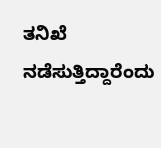ತನಿಖೆ ನಡೆಸುತ್ತಿದ್ದಾರೆಂದು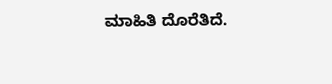ಮಾಹಿತಿ ದೊರೆತಿದೆ.